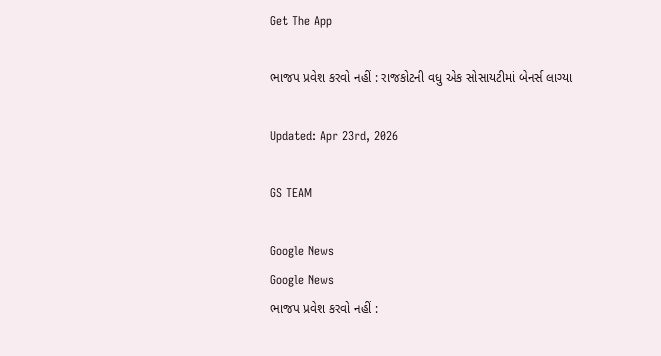Get The App

ભાજપ પ્રવેશ કરવો નહીં : રાજકોટની વધુ એક સોસાયટીમાં બેનર્સ લાગ્યા

Updated: Apr 23rd, 2026

GS TEAM

Google News
Google News
ભાજપ પ્રવેશ કરવો નહીં :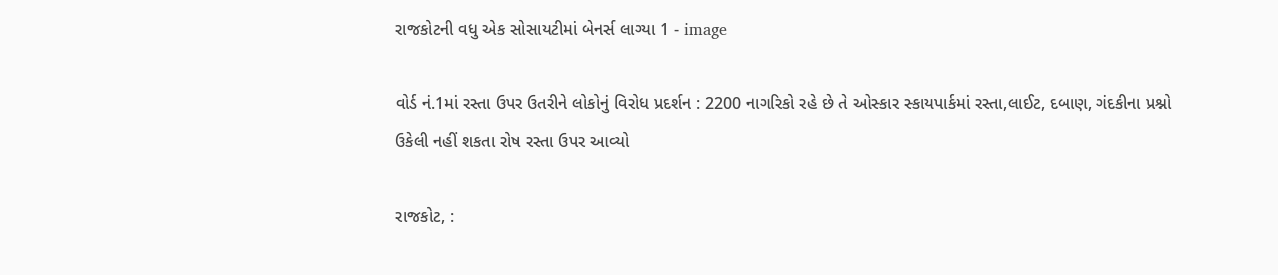રાજકોટની વધુ એક સોસાયટીમાં બેનર્સ લાગ્યા 1 - image

વોર્ડ નં.1માં રસ્તા ઉપર ઉતરીને લોકોનું વિરોધ પ્રદર્શન : 2200 નાગરિકો રહે છે તે ઓસ્કાર સ્કાયપાર્કમાં રસ્તા,લાઈટ, દબાણ, ગંદકીના પ્રશ્નો ઉકેલી નહીં શકતા રોષ રસ્તા ઉપર આવ્યો

રાજકોટ, :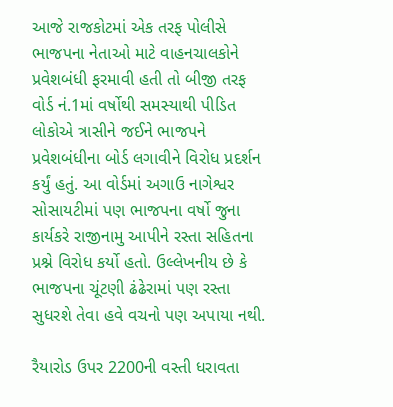આજે રાજકોટમાં એક તરફ પોલીસે ભાજપના નેતાઓ માટે વાહનચાલકોને પ્રવેશબંધી ફરમાવી હતી તો બીજી તરફ વોર્ડ નં.1માં વર્ષોથી સમસ્યાથી પીડિત લોકોએ ત્રાસીને જઈને ભાજપને પ્રવેશબંધીના બોર્ડ લગાવીને વિરોધ પ્રદર્શન કર્યું હતું. આ વોર્ડમાં અગાઉ નાગેશ્વર સોસાયટીમાં પણ ભાજપના વર્ષો જુના કાર્યકરે રાજીનામુ આપીને રસ્તા સહિતના પ્રશ્ને વિરોધ કર્યો હતો. ઉલ્લેખનીય છે કે ભાજપના ચૂંટણી ઢંઢેરામાં પણ રસ્તા સુધરશે તેવા હવે વચનો પણ અપાયા નથી.

રૈયારોડ ઉપર 2200ની વસ્તી ધરાવતા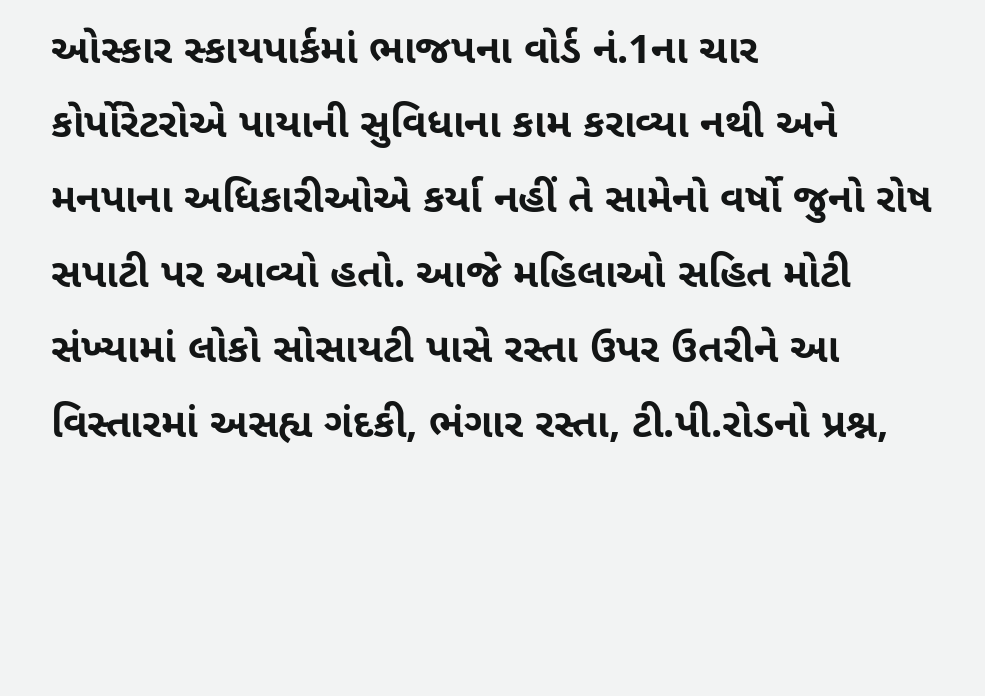ઓસ્કાર સ્કાયપાર્કમાં ભાજપના વોર્ડ નં.1ના ચાર કોર્પોરેટરોએ પાયાની સુવિધાના કામ કરાવ્યા નથી અને મનપાના અધિકારીઓએ કર્યા નહીં તે સામેનો વર્ષો જુનો રોષ સપાટી પર આવ્યો હતો. આજે મહિલાઓ સહિત મોટી સંખ્યામાં લોકો સોસાયટી પાસે રસ્તા ઉપર ઉતરીને આ વિસ્તારમાં અસહ્ય ગંદકી, ભંગાર રસ્તા, ટી.પી.રોડનો પ્રશ્ન,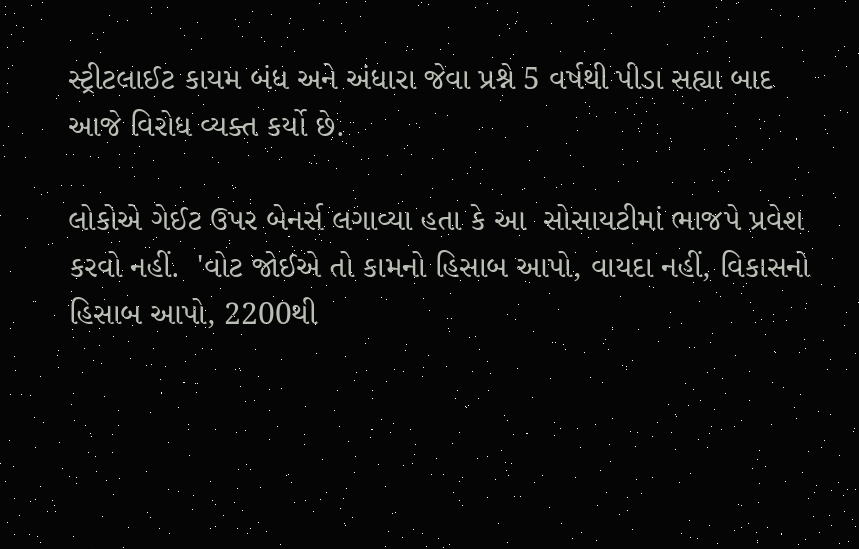સ્ટ્રીટલાઈટ કાયમ બંધ અને અંધારા જેવા પ્રશ્ને 5 વર્ષથી પીડા સહ્યા બાદ આજે વિરોધ વ્યક્ત કર્યો છે.

લોકોએ ગેઈટ ઉપર બેનર્સ લગાવ્યા હતા કે આ  સોસાયટીમાં ભાજપે પ્રવેશ કરવો નહીં.  'વોટ જોઈએ તો કામનો હિસાબ આપો, વાયદા નહીં, વિકાસનો હિસાબ આપો, 2200થી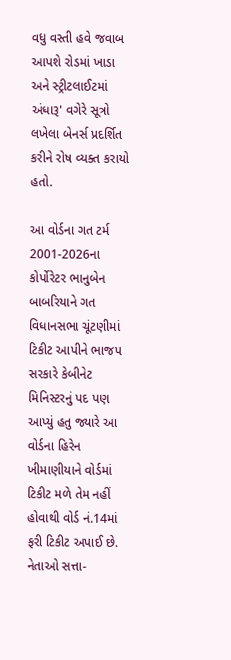વધુ વસ્તી હવે જવાબ આપશે રોડમાં ખાડા અને સ્ટ્રીટલાઈટમાં અંધારૂ' વગેરે સૂત્રો લખેલા બેનર્સ પ્રદર્શિત કરીને રોષ વ્યક્ત કરાયો હતો.

આ વોર્ડના ગત ટર્મ 2001-2026ના કોર્પોરેટર ભાનુબેન બાબરિયાને ગત વિધાનસભા ચૂંટણીમાં ટિકીટ આપીને ભાજપ સરકારે કેબીનેટ મિનિસ્ટરનું પદ પણ આપ્યું હતુ જ્યારે આ વોર્ડના હિરેન ખીમાણીયાને વોર્ડમાં ટિકીટ મળે તેમ નહીં હોવાથી વોર્ડ નં.14માં ફરી ટિકીટ અપાઈ છે. નેતાઓ સત્તા-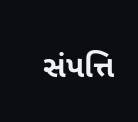સંપત્તિ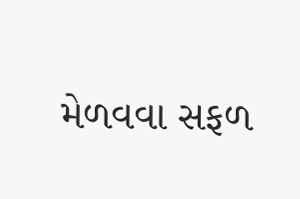મેળવવા સફળ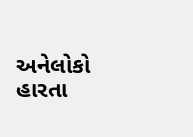અનેલોકો હારતા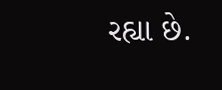રહ્યા છે.